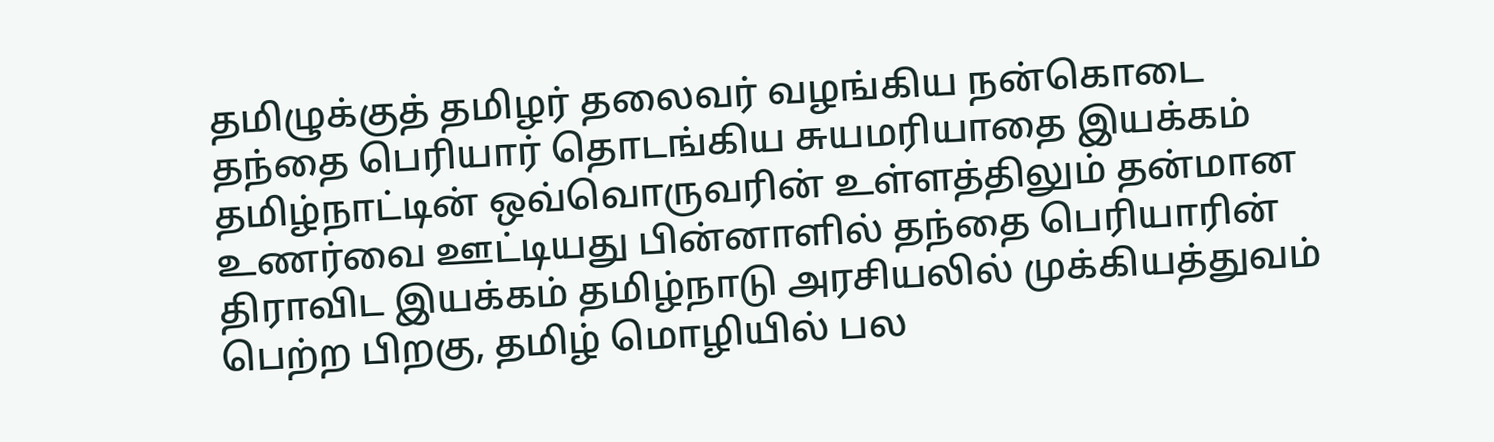தமிழுக்குத் தமிழர் தலைவர் வழங்கிய நன்கொடை
தந்தை பெரியார் தொடங்கிய சுயமரியாதை இயக்கம் தமிழ்நாட்டின் ஒவ்வொருவரின் உள்ளத்திலும் தன்மான உணர்வை ஊட்டியது பின்னாளில் தந்தை பெரியாரின் திராவிட இயக்கம் தமிழ்நாடு அரசியலில் முக்கியத்துவம் பெற்ற பிறகு, தமிழ் மொழியில் பல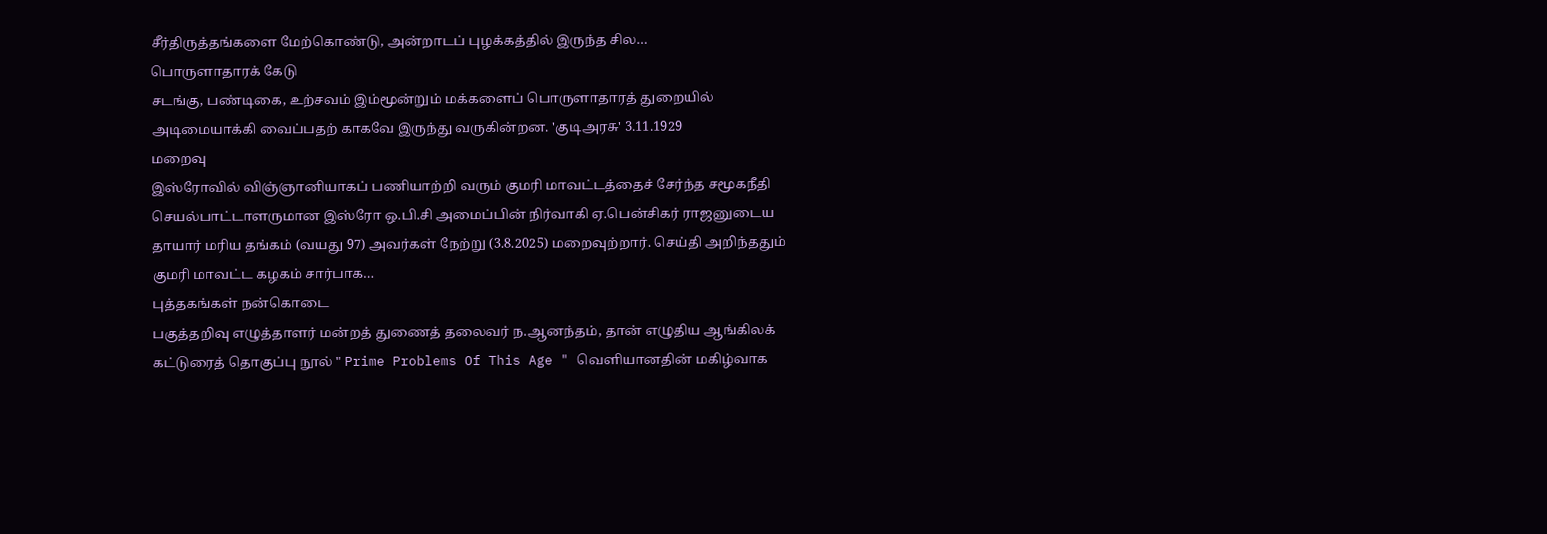சீர்திருத்தங்களை மேற்கொண்டு, அன்றாடப் புழக்கத்தில் இருந்த சில…
பொருளாதாரக் கேடு
சடங்கு, பண்டிகை, உற்சவம் இம்மூன்றும் மக்களைப் பொருளாதாரத் துறையில் அடிமையாக்கி வைப்பதற் காகவே இருந்து வருகின்றன. 'குடிஅரசு' 3.11.1929
மறைவு
இஸ்ரோவில் விஞ்ஞானியாகப் பணியாற்றி வரும் குமரி மாவட்டத்தைச் சேர்ந்த சமூகநீதி செயல்பாட்டாளருமான இஸ்ரோ ஒ.பி.சி அமைப்பின் நிர்வாகி ஏ.பென்சிகர் ராஜனுடைய தாயார் மரிய தங்கம் (வயது 97) அவர்கள் நேற்று (3.8.2025) மறைவுற்றார். செய்தி அறிந்ததும் குமரி மாவட்ட கழகம் சார்பாக…
புத்தகங்கள் நன்கொடை
பகுத்தறிவு எழுத்தாளர் மன்றத் துணைத் தலைவர் ந.ஆனந்தம், தான் எழுதிய ஆங்கிலக் கட்டுரைத் தொகுப்பு நூல் " Prime Problems Of This Age " வெளியானதின் மகிழ்வாக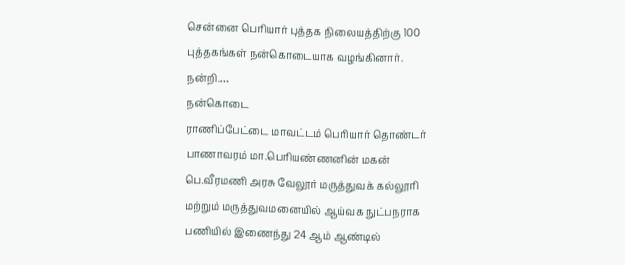சென்னை பெரியார் புத்தக நிலையத்திற்கு 100 புத்தகங்கள் நன்கொடையாக வழங்கினார். நன்றி.…
நன்கொடை
ராணிப்பேட்டை மாவட்டம் பெரியார் தொண்டர் பாணாவரம் மா.பெரியண்ணனின் மகன் பெ.வீரமணி அரசு வேலூர் மருத்துவக் கல்லூரி மற்றும் மருத்துவமனையில் ஆய்வக நுட்பநராக பணியில் இணைந்து 24 ஆம் ஆண்டில்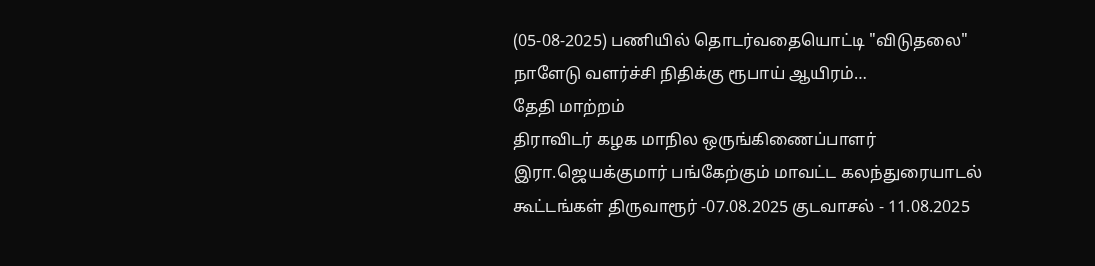(05-08-2025) பணியில் தொடர்வதையொட்டி "விடுதலை" நாளேடு வளர்ச்சி நிதிக்கு ரூபாய் ஆயிரம்…
தேதி மாற்றம்
திராவிடர் கழக மாநில ஒருங்கிணைப்பாளர் இரா.ஜெயக்குமார் பங்கேற்கும் மாவட்ட கலந்துரையாடல் கூட்டங்கள் திருவாரூர் -07.08.2025 குடவாசல் - 11.08.2025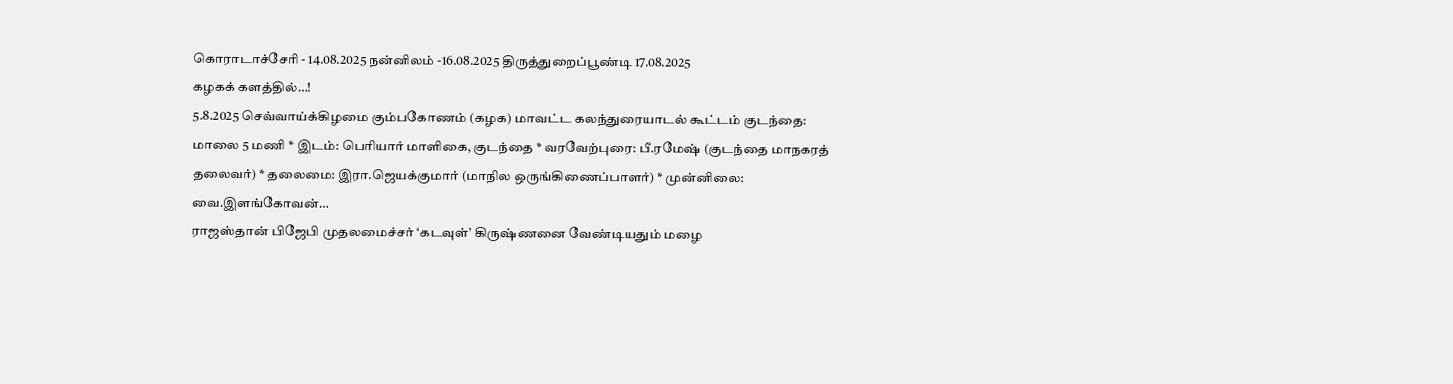கொராடாச்சேரி - 14.08.2025 நன்னிலம் -16.08.2025 திருத்துறைப்பூண்டி 17.08.2025
கழகக் களத்தில்…!
5.8.2025 செவ்வாய்க்கிழமை கும்பகோணம் (கழக) மாவட்ட கலந்துரையாடல் கூட்டம் குடந்தை: மாலை 5 மணி * இடம்: பெரியார் மாளிகை, குடந்தை * வரவேற்புரை: பீ.ரமேஷ் (குடந்தை மாநகரத் தலைவர்) * தலைமை: இரா.ஜெயக்குமார் (மாநில ஒருங்கிணைப்பாளர்) * முன்னிலை: வை.இளங்கோவன்…
ராஜஸ்தான் பிஜேபி முதலமைச்சர் ‘கடவுள்’ கிருஷ்ணனை வேண்டியதும் மழை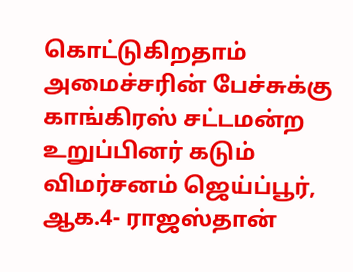கொட்டுகிறதாம்
அமைச்சரின் பேச்சுக்கு காங்கிரஸ் சட்டமன்ற உறுப்பினர் கடும் விமர்சனம் ஜெய்ப்பூர், ஆக.4- ராஜஸ்தான்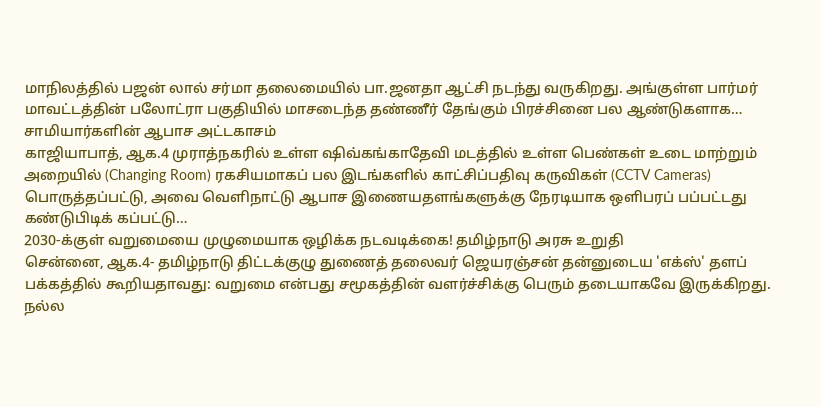மாநிலத்தில் பஜன் லால் சர்மா தலைமையில் பா.ஜனதா ஆட்சி நடந்து வருகிறது. அங்குள்ள பார்மர் மாவட்டத்தின் பலோட்ரா பகுதியில் மாசடைந்த தண்ணீர் தேங்கும் பிரச்சினை பல ஆண்டுகளாக…
சாமியார்களின் ஆபாச அட்டகாசம்
காஜியாபாத், ஆக.4 முராத்நகரில் உள்ள ஷிவ்கங்காதேவி மடத்தில் உள்ள பெண்கள் உடை மாற்றும் அறையில் (Changing Room) ரகசியமாகப் பல இடங்களில் காட்சிப்பதிவு கருவிகள் (CCTV Cameras) பொருத்தப்பட்டு, அவை வெளிநாட்டு ஆபாச இணையதளங்களுக்கு நேரடியாக ஒளிபரப் பப்பட்டது கண்டுபிடிக் கப்பட்டு…
2030-க்குள் வறுமையை முழுமையாக ஒழிக்க நடவடிக்கை! தமிழ்நாடு அரசு உறுதி
சென்னை, ஆக.4- தமிழ்நாடு திட்டக்குழு துணைத் தலைவர் ஜெயரஞ்சன் தன்னுடைய 'எக்ஸ்' தளப் பக்கத்தில் கூறியதாவது: வறுமை என்பது சமூகத்தின் வளர்ச்சிக்கு பெரும் தடையாகவே இருக்கிறது. நல்ல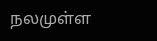நலமுள்ள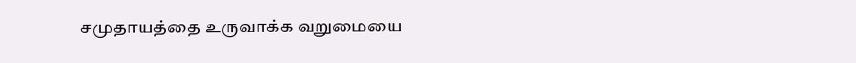சமுதாயத்தை உருவாக்க வறுமையை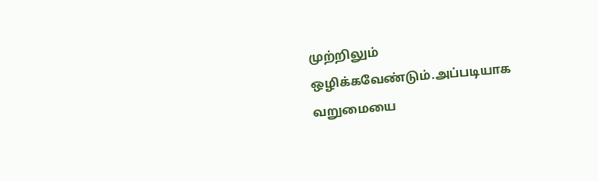முற்றிலும் ஒழிக்கவேண்டும்.அப்படியாக வறுமையை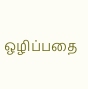ஒழிப்பதை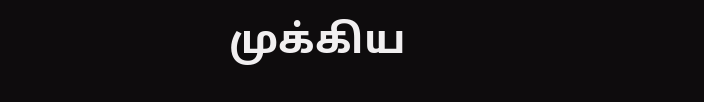முக்கிய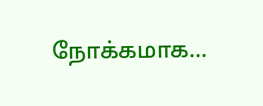நோக்கமாக…